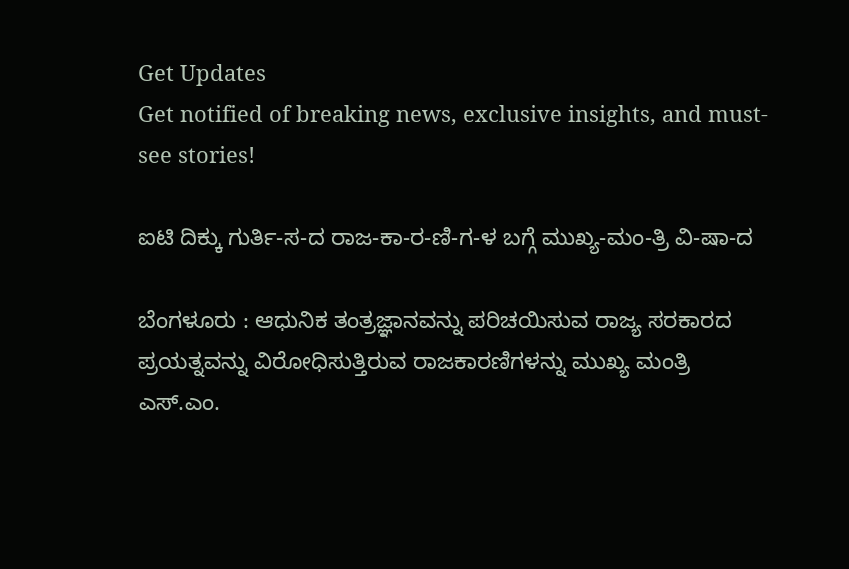Get Updates
Get notified of breaking news, exclusive insights, and must-see stories!

ಐಟಿ ದಿಕ್ಕು ಗುರ್ತಿ-ಸ-ದ ರಾಜ-ಕಾ-ರ-ಣಿ-ಗ-ಳ ಬಗ್ಗೆ ಮುಖ್ಯ-ಮಂ-ತ್ರಿ ವಿ-ಷಾ-ದ

ಬೆಂಗಳೂರು : ಆಧುನಿಕ ತಂತ್ರಜ್ಞಾನವನ್ನು ಪರಿಚಯಿಸುವ ರಾಜ್ಯ ಸರಕಾರದ ಪ್ರಯತ್ನವನ್ನು ವಿರೋಧಿಸುತ್ತಿರುವ ರಾಜಕಾರಣಿಗಳನ್ನು ಮುಖ್ಯ ಮಂತ್ರಿ ಎಸ್‌.ಎಂ.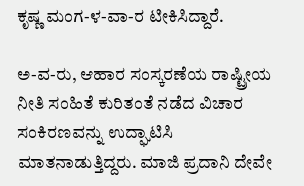ಕೃಷ್ಣ ಮಂಗ-ಳ-ವಾ-ರ ಟೀಕಿಸಿದ್ದಾರೆ.

ಅ-ವ-ರು, ಆಹಾರ ಸಂಸ್ಕರಣೆಯ ರಾಷ್ಟ್ರೀಯ ನೀತಿ ಸಂಹಿತೆ ಕುರಿತಂತೆ ನಡೆದ ವಿಚಾರ ಸಂಕಿರಣವನ್ನು ಉದ್ಘಾಟಿಸಿ ಮಾತನಾಡುತ್ತಿದ್ದರು. ಮಾಜಿ ಪ್ರದಾನಿ ದೇವೇ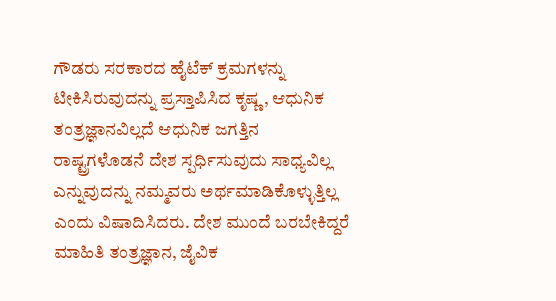ಗೌಡರು ಸರಕಾರದ ಹೈಟೆಕ್‌ ಕ್ರಮಗಳನ್ನು ಟೀಕಿಸಿರುವುದನ್ನು ಪ್ರಸ್ತಾಪಿಸಿದ ಕೃಷ್ಣ , ಆಧುನಿಕ ತಂತ್ರಜ್ಞಾನವಿಲ್ಲದೆ ಆಧುನಿಕ ಜಗತ್ತಿನ ರಾಷ್ಟ್ರಗಳೊಡನೆ ದೇಶ ಸ್ಪರ್ಧಿಸುವುದು ಸಾಧ್ಯವಿಲ್ಲ ಎನ್ನುವುದನ್ನು ನಮ್ಮವರು ಅರ್ಥಮಾಡಿಕೊಳ್ಳುತ್ತಿಲ್ಲ ಎಂದು ವಿಷಾದಿಸಿದರು. ದೇಶ ಮುಂದೆ ಬರಬೇಕಿದ್ದರೆ ಮಾಹಿತಿ ತಂತ್ರಜ್ಞಾನ, ಜೈವಿಕ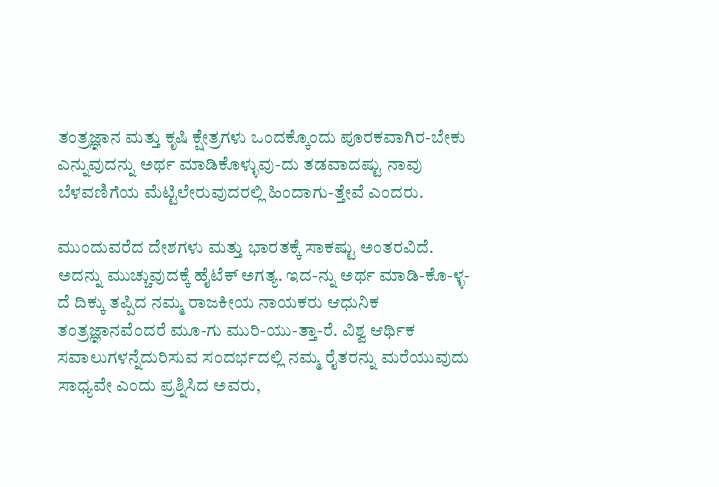ತಂತ್ರಜ್ಞಾನ ಮತ್ತು ಕೃಷಿ ಕ್ಷೇತ್ರಗಳು ಒಂದಕ್ಕೊಂದು ಪೂರಕವಾಗಿರ-ಬೇಕು ಎನ್ನುವುದನ್ನು ಅರ್ಥ ಮಾಡಿಕೊಳ್ಳುವು-ದು ತಡವಾದಷ್ಟು ನಾವು ಬೆಳವಣಿಗೆಯ ಮೆಟ್ಟಿಲೇರುವುದರಲ್ಲಿ ಹಿಂದಾಗು-ತ್ತೇವೆ ಎಂದರು.

ಮುಂದುವರೆದ ದೇಶಗಳು ಮತ್ತು ಭಾರತಕ್ಕೆ ಸಾಕಷ್ಟು ಅಂತರವಿದೆ. ಅದನ್ನು ಮುಚ್ಚುವುದಕ್ಕೆ ಹೈಟೆಕ್‌ ಅಗತ್ಯ. ಇದ-ನ್ನು ಅರ್ಥ ಮಾಡಿ-ಕೊ-ಳ್ಳ-ದೆ ದಿಕ್ಕು ತಪ್ಪಿದ ನಮ್ಮ ರಾಜಕೀಯ ನಾಯಕರು ಆಧುನಿಕ ತಂತ್ರಜ್ಞಾನವೆಂದರೆ ಮೂ-ಗು ಮುರಿ-ಯು-ತ್ತಾ-ರೆ. ವಿಶ್ವ ಆರ್ಥಿಕ ಸವಾಲುಗಳನ್ನೆದುರಿಸುವ ಸಂದರ್ಭದಲ್ಲಿ ನಮ್ಮ ರೈತರನ್ನು ಮರೆಯುವುದು ಸಾಧ್ಯವೇ ಎಂದು ಪ್ರಶ್ನಿಸಿದ ಅವರು,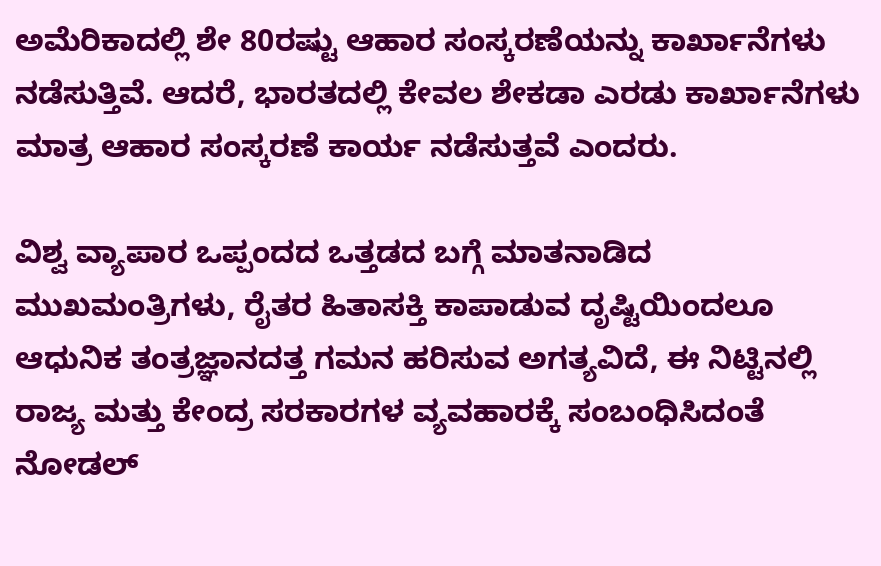ಅಮೆರಿಕಾದಲ್ಲಿ ಶೇ 80ರಷ್ಟು ಆಹಾರ ಸಂಸ್ಕರಣೆಯನ್ನು ಕಾರ್ಖಾನೆಗಳು ನಡೆಸುತ್ತಿವೆ. ಆದರೆ, ಭಾರತದಲ್ಲಿ ಕೇವಲ ಶೇಕಡಾ ಎರಡು ಕಾರ್ಖಾನೆಗಳು ಮಾತ್ರ ಆಹಾರ ಸಂಸ್ಕರಣೆ ಕಾರ್ಯ ನಡೆಸುತ್ತವೆ ಎಂದರು.

ವಿಶ್ವ ವ್ಯಾಪಾರ ಒಪ್ಪಂದದ ಒತ್ತಡದ ಬಗ್ಗೆ ಮಾತನಾಡಿದ ಮುಖಮಂತ್ರಿಗಳು, ರೈತರ ಹಿತಾಸಕ್ತಿ ಕಾಪಾಡುವ ದೃಷ್ಟಿಯಿಂದಲೂ ಆಧುನಿಕ ತಂತ್ರಜ್ಞಾನದತ್ತ ಗಮನ ಹರಿಸುವ ಅಗತ್ಯವಿದೆ, ಈ ನಿಟ್ಟಿನಲ್ಲಿ ರಾಜ್ಯ ಮತ್ತು ಕೇಂದ್ರ ಸರಕಾರಗಳ ವ್ಯವಹಾರಕ್ಕೆ ಸಂಬಂಧಿಸಿದಂತೆ ನೋಡಲ್‌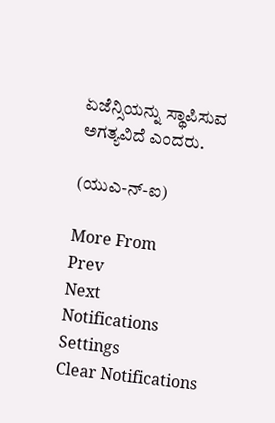ಏಜೆನ್ಸಿಯನ್ನು ಸ್ಥಾಪಿಸುವ ಅಗತ್ಯವಿದೆ ಎಂದರು.

(ಯುಎ-ನ್‌-ಐ)

More From
Prev
Next
Notifications
Settings
Clear Notifications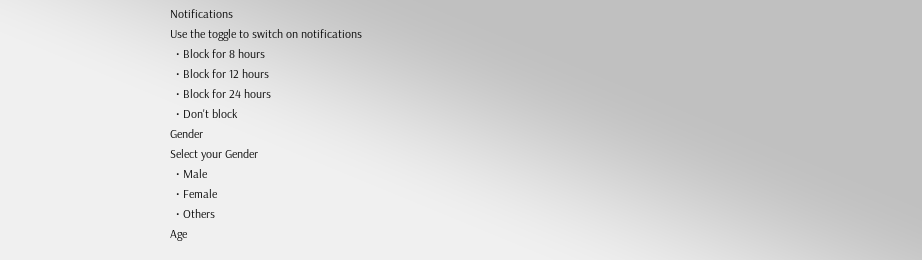Notifications
Use the toggle to switch on notifications
  • Block for 8 hours
  • Block for 12 hours
  • Block for 24 hours
  • Don't block
Gender
Select your Gender
  • Male
  • Female
  • Others
Age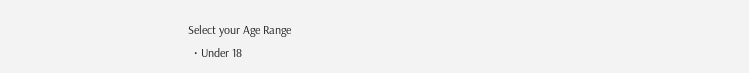Select your Age Range
  • Under 18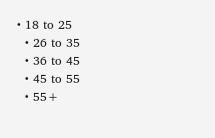• 18 to 25
  • 26 to 35
  • 36 to 45
  • 45 to 55
  • 55+